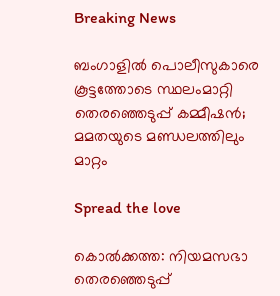Breaking News

ബംഗാളിൽ പൊലീസുകാരെ കൂട്ടത്തോടെ സ്ഥലംമാറ്റി തെരഞ്ഞെടുപ്പ് കമ്മീഷൻ; മമതയുടെ മണ്ഡലത്തിലും മാറ്റം

Spread the love

കൊൽക്കത്ത: നിയമസഭാ തെരഞ്ഞെടുപ്പ്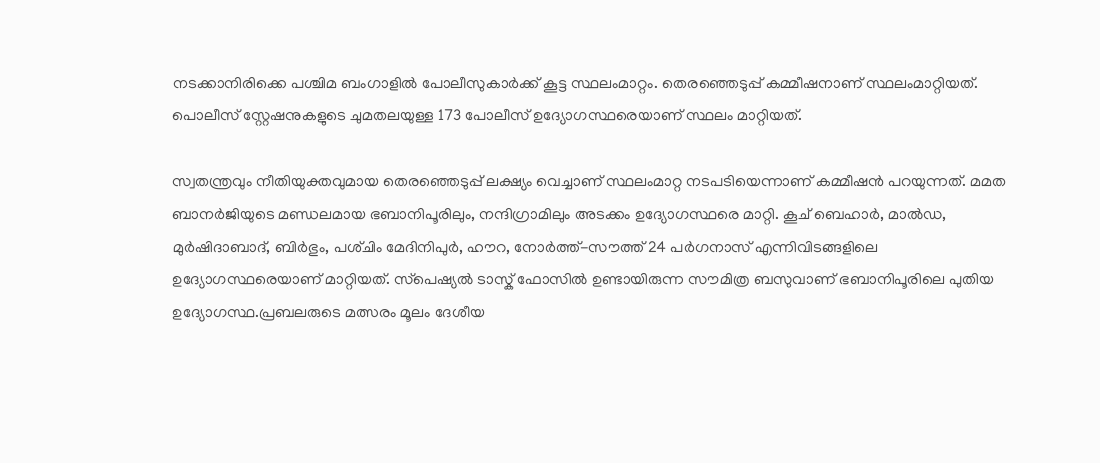നടക്കാനിരിക്കെ പശ്ചിമ ബംഗാളിൽ പോലീസുകാർക്ക് കൂട്ട സ്ഥലംമാറ്റം. തെരഞ്ഞെടുപ്പ് കമ്മീഷനാണ് സ്ഥലംമാറ്റിയത്. പൊലീസ് സ്റ്റേഷനുകളുടെ ചുമതലയുള്ള 173 പോലീസ് ഉദ്യോഗസ്ഥരെയാണ് സ്ഥലം മാറ്റിയത്.

സ്വതന്ത്രവും നീതിയുക്തവുമായ തെരഞ്ഞെടുപ്പ് ലക്ഷ്യം വെച്ചാണ് സ്ഥലംമാറ്റ നടപടിയെന്നാണ് കമ്മീഷൻ പറയുന്നത്. മമത ബാനർജിയുടെ മണ്ഡലമായ ഭബാനിപൂരിലും, നന്ദിഗ്രാമിലും അടക്കം ഉദ്യോഗസ്ഥരെ മാറ്റി. കൂച് ബെഹാർ, മാൽഡ, മുർഷിദാബാദ്, ബിർഭും, പശ്‌ചിം മേദിനിപുർ, ഹൗറ, നോർത്ത്-സൗത്ത് 24 പർഗനാസ് എന്നിവിടങ്ങളിലെ ഉദ്യോഗസ്ഥരെയാണ് മാറ്റിയത്. സ്‌പെഷ്യൽ ടാസ്ക് ഫോസിൽ ഉണ്ടായിരുന്ന സൗമിത്ര ബസുവാണ് ഭബാനിപൂരിലെ പുതിയ ഉദ്യോഗസ്ഥ.പ്രബലരുടെ മത്സരം മൂലം ദേശീയ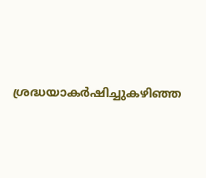ശ്രദ്ധയാകർഷിച്ചുകഴിഞ്ഞ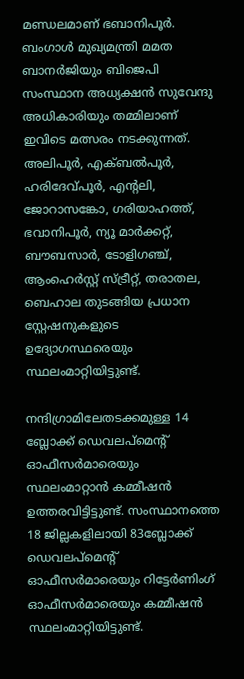മണ്ഡലമാണ് ഭബാനിപൂർ. ബംഗാൾ മുഖ്യമന്ത്രി മമത ബാനർജിയും ബിജെപി സംസ്ഥാന അധ്യക്ഷൻ സുവേന്ദു അധികാരിയും തമ്മിലാണ് ഇവിടെ മത്സരം നടക്കുന്നത്. അലിപൂർ, എക്ബൽപൂർ, ഹരിദേവ്പൂർ, എൻ്റലി, ജോറാസങ്കോ, ഗരിയാഹത്ത്, ഭവാനിപൂർ, ന്യൂ മാർക്കറ്റ്, ബൗബസാർ, ടോളിഗഞ്ച്, ആംഹെർസ്റ്റ് സ്ട്രീറ്റ്, തരാതല, ബെഹാല തുടങ്ങിയ പ്രധാന സ്റ്റേഷനുകളുടെ ഉദ്യോഗസ്ഥരെയും സ്ഥലംമാറ്റിയിട്ടുണ്ട്.

നന്ദിഗ്രാമിലേതടക്കമുള്ള 14 ബ്ലോക്ക് ഡെവലപ്മെന്റ് ഓഫീസർമാരെയും സ്ഥലംമാറ്റാൻ കമ്മീഷൻ ഉത്തരവിട്ടിട്ടുണ്ട്. സംസ്ഥാനത്തെ 18 ജില്ലകളിലായി 83ബ്ലോക്ക് ഡെവലപ്മെന്റ് ഓഫീസർമാരെയും റിട്ടേർണിംഗ് ഓഫീസർമാരെയും കമ്മീഷൻ സ്ഥലംമാറ്റിയിട്ടുണ്ട്.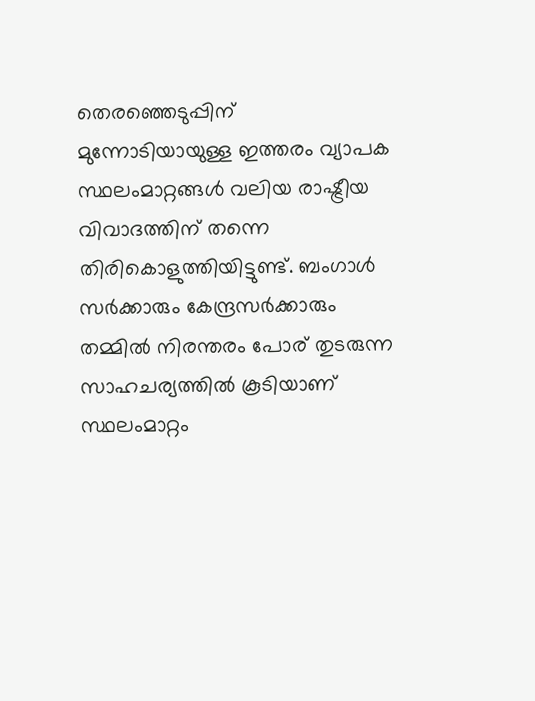തെരഞ്ഞെടുപ്പിന് മുന്നോടിയായുള്ള ഇത്തരം വ്യാപക സ്ഥലംമാറ്റങ്ങൾ വലിയ രാഷ്ട്രീയ വിവാദത്തിന് തന്നെ തിരികൊളുത്തിയിട്ടുണ്ട്. ബംഗാൾ സർക്കാരും കേന്ദ്രസർക്കാരും തമ്മിൽ നിരന്തരം പോര് തുടരുന്ന സാഹചര്യത്തിൽ കൂടിയാണ് സ്ഥലംമാറ്റം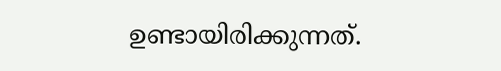ഉണ്ടായിരിക്കുന്നത്.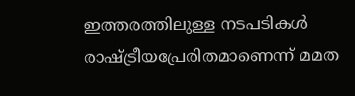ഇത്തരത്തിലുള്ള നടപടികൾ രാഷ്ട്രീയപ്രേരിതമാണെന്ന് മമത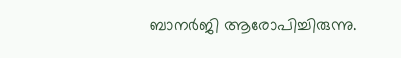ബാനർജി ആരോപിച്ചിരുന്നു.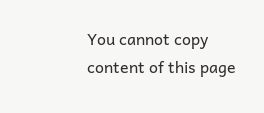You cannot copy content of this page